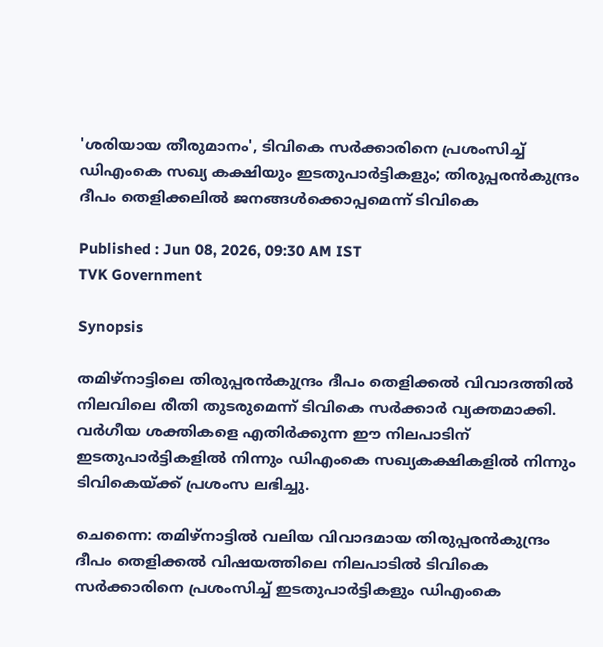'ശരിയായ തീരുമാനം', ടിവികെ സർക്കാരിനെ പ്രശംസിച്ച് ഡിഎംകെ സഖ്യ കക്ഷിയും ഇടതുപാർട്ടികളും; തിരുപ്പരൻകുന്ദ്രം ദീപം തെളിക്കലിൽ ജനങ്ങൾക്കൊപ്പമെന്ന് ടിവികെ

Published : Jun 08, 2026, 09:30 AM IST
TVK Government

Synopsis

തമിഴ്നാട്ടിലെ തിരുപ്പരൻകുന്ദ്രം ദീപം തെളിക്കൽ വിവാദത്തിൽ നിലവിലെ രീതി തുടരുമെന്ന് ടിവികെ സർക്കാർ വ്യക്തമാക്കി. വർഗീയ ശക്തികളെ എതിർക്കുന്ന ഈ നിലപാടിന് ഇടതുപാർട്ടികളിൽ നിന്നും ഡിഎംകെ സഖ്യകക്ഷികളിൽ നിന്നും ടിവികെയ്ക്ക് പ്രശംസ ലഭിച്ചു.

ചെന്നൈ: തമിഴ്നാട്ടിൽ വലിയ വിവാദമായ തിരുപ്പരൻകുന്ദ്രം ദീപം തെളിക്കൽ വിഷയത്തിലെ നിലപാടിൽ ടിവികെ സ‍ർക്കാരിനെ പ്രശംസിച്ച് ഇടതുപാർട്ടികളും ഡിഎംകെ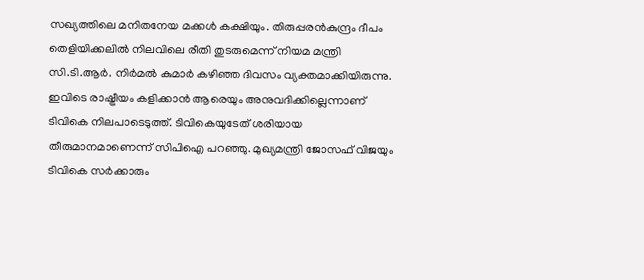സഖ്യത്തിലെ മനിതനേയ മക്കൾ കക്ഷിയും. തിരുപ്പരൻകുന്ദ്രം ദീപം തെളിയിക്കലിൽ നിലവിലെ രീതി തുടരുമെന്ന് നിയമ മന്ത്രി സി.ടി.ആർ. നിർമൽ കുമാർ കഴിഞ്ഞ ദിവസം വ്യക്തമാക്കിയിരുന്നു. ഇവിടെ രാഷ്ട്രീയം കളിക്കാൻ ആരെയും അനുവദിക്കില്ലെന്നാണ് ടിവികെ നിലപാടെടുത്ത്. ടിവികെയുടേത് ശരിയായ തീരുമാനമാണെന്ന് സിപിഐ പറഞ്ഞു. മുഖ്യമന്ത്രി ജോസഫ് വിജയും ടിവികെ സർക്കാരും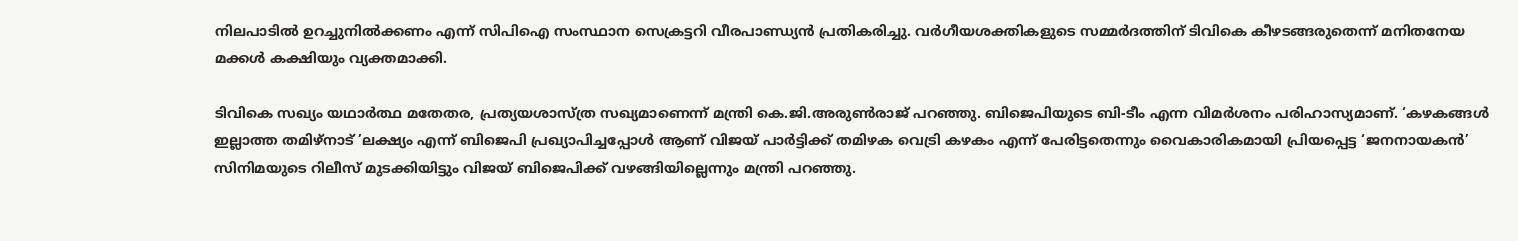നിലപാടിൽ ഉറച്ചുനിൽക്കണം എന്ന് സിപിഐ സംസ്ഥാന സെക്രട്ടറി വീരപാണ്ഡ്യൻ പ്രതികരിച്ചു. വർഗീയശക്തികളുടെ സമ്മർദത്തിന് ടിവികെ കീഴടങ്ങരുതെന്ന് മനിതനേയ മക്കൾ കക്ഷിയും വ്യക്തമാക്കി.

ടിവികെ സഖ്യം യഥാർത്ഥ മതേതര, പ്രത്യയശാസ്ത്ര സഖ്യമാണെന്ന് മന്ത്രി കെ.ജി.അരുൺരാജ്‌ പറഞ്ഞു. ബിജെപിയുടെ ബി-ടീം എന്ന വിമർശനം പരിഹാസ്യമാണ്. ‘കഴകങ്ങൾ ഇല്ലാത്ത തമിഴ്നാട് ’ലക്ഷ്യം എന്ന് ബിജെപി പ്രഖ്യാപിച്ചപ്പോൾ ആണ് വിജയ് പാർട്ടിക്ക് തമിഴക വെട്രി കഴകം എന്ന് പേരിട്ടതെന്നും വൈകാരികമായി പ്രിയപ്പെട്ട ‘ജനനായകൻ’ സിനിമയുടെ റിലീസ് മുടക്കിയിട്ടും വിജയ് ബിജെപിക്ക് വഴങ്ങിയില്ലെന്നും മന്ത്രി പറഞ്ഞു.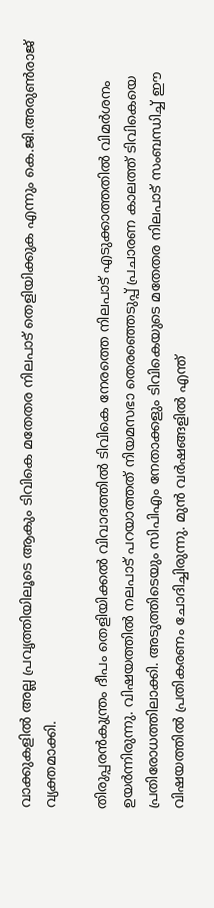വാക്കുകളിൽ അല്ല പ്രവൃത്തിയിലൂടെ ആകും ടിവികെ മതേതര നിലപാട് തെളിയിക്കുക എന്നും കെ.ജി.അരുൺരാജ്‌ വ്യക്തമാക്കി.

തിരുപ്പരൻകുന്ത്രം ദീപം തെളിയിക്കൽ വിവാദത്തിൽ ടിവികെ നേരത്തെ നിലപാട് എടുക്കാത്തതിൽ വിമ‍ർശനം ഉയർന്നിരുന്നു. വിഷയത്തിൽ നലപാട് പറയാത്തത് നിയമസഭാ തെരഞ്ഞെടുപ്പ് പ്രചാരണ കാലത്ത് ടിവികെയെ പ്രതിരോധത്തിലാക്കി. അടുത്തിടെയും സിപിഎം നേതാക്കളും ടിവികെയുടെ മതേതര നിലപാട് സംബന്ധിച്ച് ഈ വിഷയത്തിൽ പ്രതികരണം ചോദിച്ചിരുന്നു. മുൻ വർഷങ്ങളിൽ എന്ത്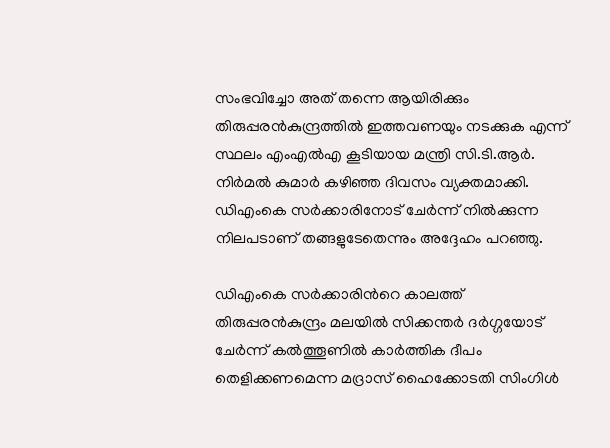സംഭവിച്ചോ അത് തന്നെ ആയിരിക്കും തിരുപ്പരൻകുന്ദ്രത്തിൽ ഇത്തവണയും നടക്കുക എന്ന് സ്ഥലം എംഎൽഎ കൂടിയായ മന്ത്രി സി.ടി.ആർ. നിർമൽ കുമാർ കഴിഞ്ഞ ദിവസം വ്യക്തമാക്കി. ഡിഎംകെ സർക്കാരിനോട് ചേർന്ന് നിൽക്കുന്ന നിലപടാണ് തങ്ങളുടേതെന്നും അദ്ദേഹം പറഞ്ഞു.

ഡിഎംകെ സർക്കാരിന്‍റെ കാലത്ത് തിരുപ്പരൻകുന്ദ്രം മലയിൽ സിക്കന്തർ ദർഗ്ഗയോട് ചേ‍ർന്ന് കൽത്തൂണിൽ കാർത്തിക ദീപം തെളിക്കണമെന്ന മദ്രാസ് ഹൈക്കോടതി സിംഗിൾ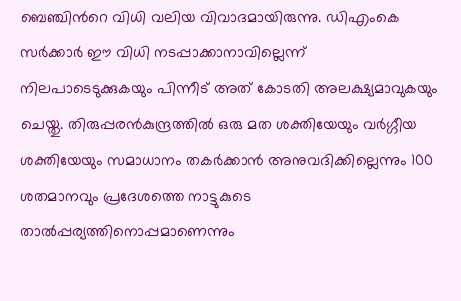ബെഞ്ചിന്‍റെ വിധി വലിയ വിവാദമായിരുന്നു. ഡിഎംകെ സർക്കാർ ഈ വിധി നടപ്പാക്കാനാവില്ലെന്ന് നിലപാടെടുക്കുകയും പിന്നീട് അത് കോടതി അലക്ഷ്യമാവുകയും ചെയ്തു. തിരുപ്പരൻകുന്ദ്രത്തിൽ ഒരു മത ശക്തിയേയും വർഗ്ഗീയ ശക്തിയേയും സമാധാനം തകർക്കാൻ അനുവദിക്കില്ലെന്നും 100 ശതമാനവും പ്രദേശത്തെ നാട്ടുകുടെ താൽപ്പര്യത്തിനൊപ്പമാണെന്നും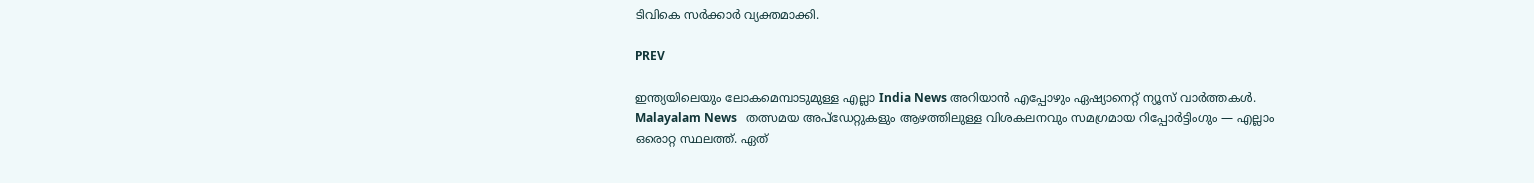ടിവികെ സർക്കാർ വ്യക്തമാക്കി.

PREV

ഇന്ത്യയിലെയും ലോകമെമ്പാടുമുള്ള എല്ലാ India News അറിയാൻ എപ്പോഴും ഏഷ്യാനെറ്റ് ന്യൂസ് വാർത്തകൾ. Malayalam News   തത്സമയ അപ്‌ഡേറ്റുകളും ആഴത്തിലുള്ള വിശകലനവും സമഗ്രമായ റിപ്പോർട്ടിംഗും — എല്ലാം ഒരൊറ്റ സ്ഥലത്ത്. ഏത്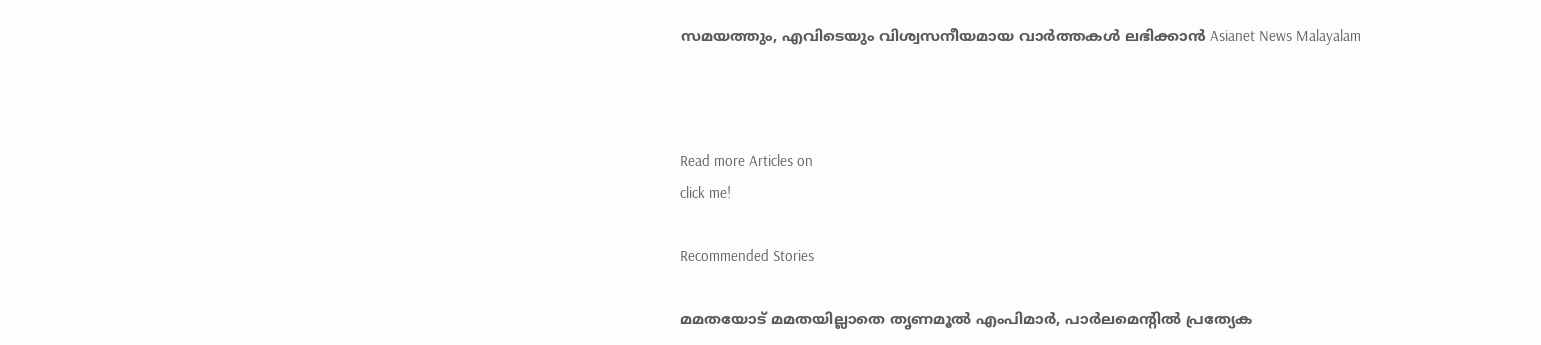സമയത്തും, എവിടെയും വിശ്വസനീയമായ വാർത്തകൾ ലഭിക്കാൻ Asianet News Malayalam



Read more Articles on
click me!

Recommended Stories

മമതയോട് മമതയില്ലാതെ തൃണമൂല്‍ എംപിമാര്‍, പാര്‍ലമെന്‍റില്‍ പ്രത്യേക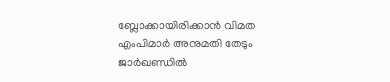ബ്ലോക്കായിരിക്കാൻ വിമത എംപിമാര്‍ അനുമതി തേടും
ജാർഖണ്ഡിൽ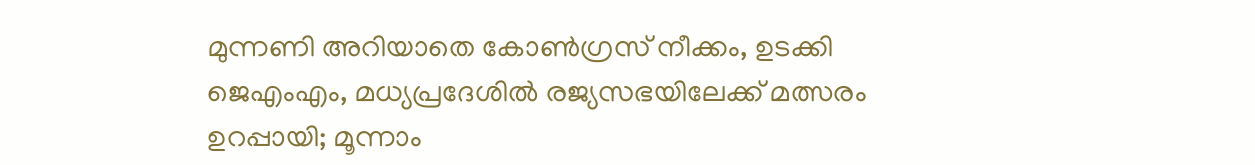മുന്നണി അറിയാതെ കോൺഗ്രസ് നീക്കം, ഉടക്കി ജെഎംഎം, മധ്യപ്രദേശിൽ രജ്യസഭയിലേക്ക് മത്സരം ഉറപ്പായി; മൂന്നാം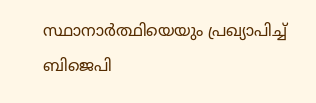സ്ഥാനാർത്ഥിയെയും പ്രഖ്യാപിച്ച് ബിജെപി